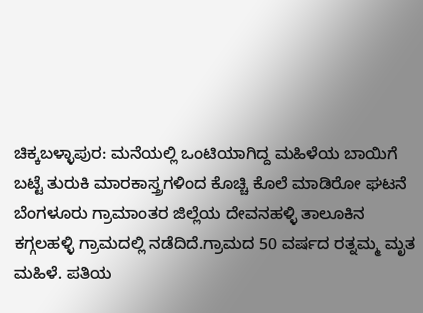ಚಿಕ್ಕಬಳ್ಳಾಪುರ: ಮನೆಯಲ್ಲಿ ಒಂಟಿಯಾಗಿದ್ದ ಮಹಿಳೆಯ ಬಾಯಿಗೆ ಬಟ್ಟೆ ತುರುಕಿ ಮಾರಕಾಸ್ತ್ರಗಳಿಂದ ಕೊಚ್ಚಿ ಕೊಲೆ ಮಾಡಿರೋ ಘಟನೆ ಬೆಂಗಳೂರು ಗ್ರಾಮಾಂತರ ಜಿಲ್ಲೆಯ ದೇವನಹಳ್ಳಿ ತಾಲೂಕಿನ ಕಗ್ಗಲಹಳ್ಳಿ ಗ್ರಾಮದಲ್ಲಿ ನಡೆದಿದೆ.ಗ್ರಾಮದ 50 ವರ್ಷದ ರತ್ನಮ್ಮ ಮೃತ ಮಹಿಳೆ. ಪತಿಯ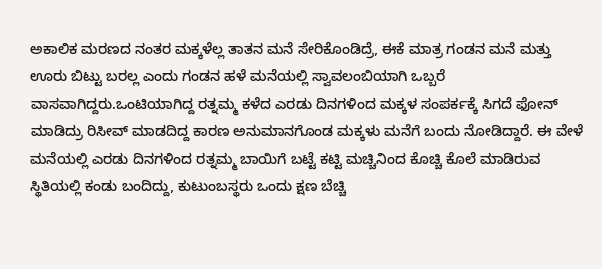ಅಕಾಲಿಕ ಮರಣದ ನಂತರ ಮಕ್ಕಳೆಲ್ಲ ತಾತನ ಮನೆ ಸೇರಿಕೊಂಡಿದ್ರೆ, ಈಕೆ ಮಾತ್ರ ಗಂಡನ ಮನೆ ಮತ್ತು ಊರು ಬಿಟ್ಟು ಬರಲ್ಲ ಎಂದು ಗಂಡನ ಹಳೆ ಮನೆಯಲ್ಲಿ ಸ್ವಾವಲಂಬಿಯಾಗಿ ಒಬ್ಬರೆ ವಾಸವಾಗಿದ್ದರು.ಒಂಟಿಯಾಗಿದ್ದ ರತ್ನಮ್ಮ ಕಳೆದ ಎರಡು ದಿನಗಳಿಂದ ಮಕ್ಕಳ ಸಂಪರ್ಕಕ್ಕೆ ಸಿಗದೆ ಫೋನ್ ಮಾಡಿದ್ರು ರಿಸೀವ್ ಮಾಡದಿದ್ದ ಕಾರಣ ಅನುಮಾನಗೊಂಡ ಮಕ್ಕಳು ಮನೆಗೆ ಬಂದು ನೋಡಿದ್ದಾರೆ. ಈ ವೇಳೆ ಮನೆಯಲ್ಲಿ ಎರಡು ದಿನಗಳಿಂದ ರತ್ನಮ್ಮ ಬಾಯಿಗೆ ಬಟ್ಟೆ ಕಟ್ಟಿ ಮಚ್ಚಿನಿಂದ ಕೊಚ್ಚಿ ಕೊಲೆ ಮಾಡಿರುವ ಸ್ಥಿತಿಯಲ್ಲಿ ಕಂಡು ಬಂದಿದ್ದು, ಕುಟುಂಬಸ್ಥರು ಒಂದು ಕ್ಷಣ ಬೆಚ್ಚಿ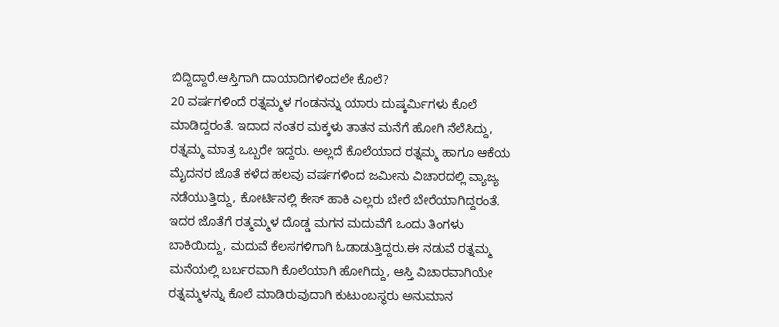ಬಿದ್ದಿದ್ದಾರೆ.ಆಸ್ತಿಗಾಗಿ ದಾಯಾದಿಗಳಿಂದಲೇ ಕೊಲೆ?
20 ವರ್ಷಗಳಿಂದೆ ರತ್ನಮ್ಮಳ ಗಂಡನನ್ನು ಯಾರು ದುಷ್ಕರ್ಮಿಗಳು ಕೊಲೆ ಮಾಡಿದ್ದರಂತೆ. ಇದಾದ ನಂತರ ಮಕ್ಕಳು ತಾತನ ಮನೆಗೆ ಹೋಗಿ ನೆಲೆಸಿದ್ದು, ರತ್ನಮ್ಮ ಮಾತ್ರ ಒಬ್ಬರೇ ಇದ್ದರು. ಅಲ್ಲದೆ ಕೊಲೆಯಾದ ರತ್ನಮ್ಮ ಹಾಗೂ ಆಕೆಯ ಮೈದನರ ಜೊತೆ ಕಳೆದ ಹಲವು ವರ್ಷಗಳಿಂದ ಜಮೀನು ವಿಚಾರದಲ್ಲಿ ವ್ಯಾಜ್ಯ ನಡೆಯುತ್ತಿದ್ದು, ಕೋರ್ಟಿನಲ್ಲಿ ಕೇಸ್ ಹಾಕಿ ಎಲ್ಲರು ಬೇರೆ ಬೇರೆಯಾಗಿದ್ದರಂತೆ. ಇದರ ಜೊತೆಗೆ ರತ್ಮಮ್ಮಳ ದೊಡ್ಡ ಮಗನ ಮದುವೆಗೆ ಒಂದು ತಿಂಗಳು ಬಾಕಿಯಿದ್ದು, ಮದುವೆ ಕೆಲಸಗಳಿಗಾಗಿ ಓಡಾಡುತ್ತಿದ್ದರು.ಈ ನಡುವೆ ರತ್ನಮ್ಮ ಮನೆಯಲ್ಲಿ ಬರ್ಬರವಾಗಿ ಕೊಲೆಯಾಗಿ ಹೋಗಿದ್ದು, ಆಸ್ತಿ ವಿಚಾರವಾಗಿಯೇ ರತ್ನಮ್ಮಳನ್ನು ಕೊಲೆ ಮಾಡಿರುವುದಾಗಿ ಕುಟುಂಬಸ್ಥರು ಅನುಮಾನ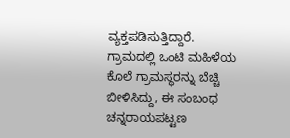ವ್ಯಕ್ತಪಡಿಸುತ್ತಿದ್ದಾರೆ. ಗ್ರಾಮದಲ್ಲಿ ಒಂಟಿ ಮಹಿಳೆಯ ಕೊಲೆ ಗ್ರಾಮಸ್ಥರನ್ನು ಬೆಚ್ಚಿ ಬೀಳಿಸಿದ್ದು, ಈ ಸಂಬಂಧ ಚನ್ನರಾಯಪಟ್ಟಣ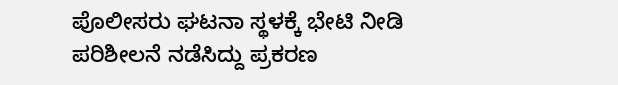ಪೊಲೀಸರು ಘಟನಾ ಸ್ಥಳಕ್ಕೆ ಭೇಟಿ ನೀಡಿ ಪರಿಶೀಲನೆ ನಡೆಸಿದ್ದು ಪ್ರಕರಣ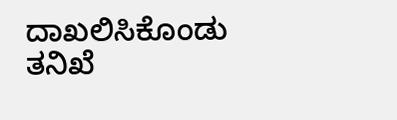ದಾಖಲಿಸಿಕೊಂಡು ತನಿಖೆ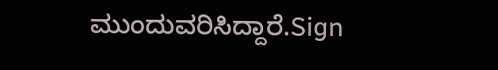ಮುಂದುವರಿಸಿದ್ದಾರೆ.Sign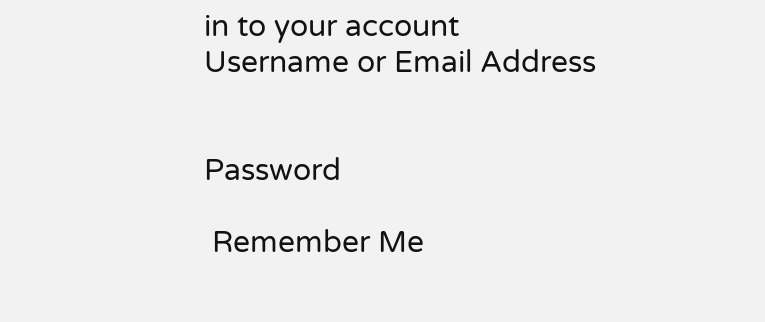in to your account
Username or Email Address


Password

 Remember Me